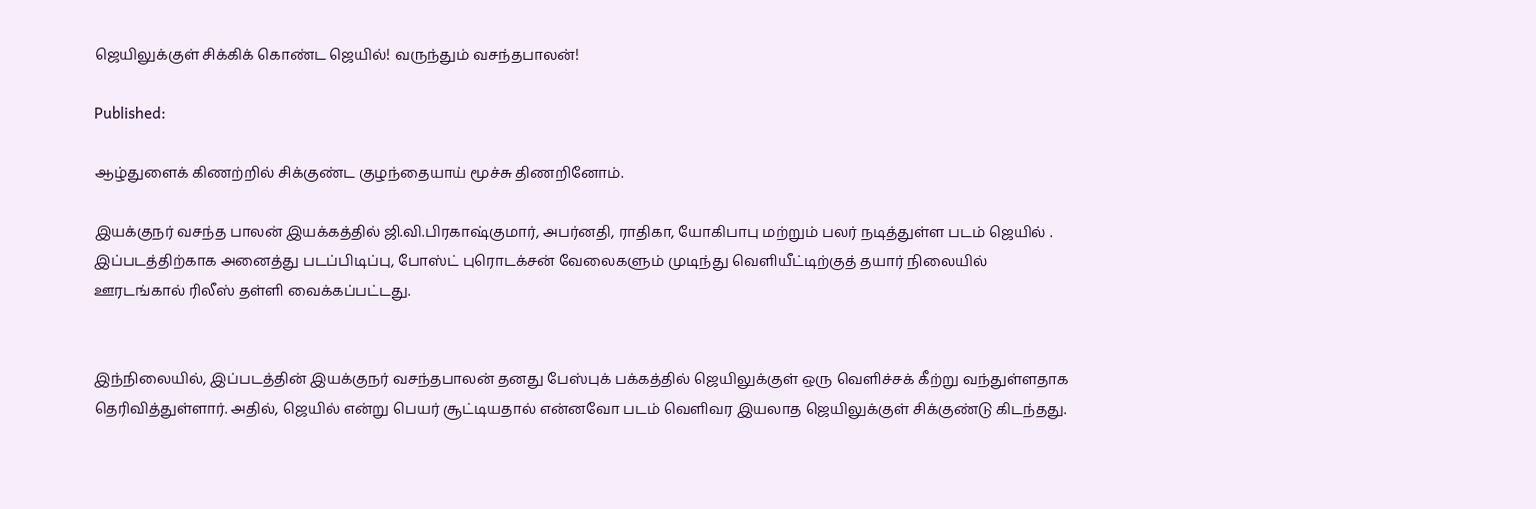ஜெயிலுக்குள் சிக்கிக் கொண்ட ஜெயில்! வருந்தும் வசந்தபாலன்!

Published:

ஆழ்துளைக் கிணற்றில் சிக்குண்ட குழந்தையாய் மூச்சு திணறினோம்.

இயக்குநர் வசந்த பாலன் இயக்கத்தில் ஜி.வி.பிரகாஷ்குமார், அபர்னதி, ராதிகா, யோகிபாபு மற்றும் பலர் நடித்துள்ள படம் ஜெயில் . இப்படத்திற்காக அனைத்து படப்பிடிப்பு, போஸ்ட் புரொடக்சன் வேலைகளும் முடிந்து வெளியீட்டிற்குத் தயார் நிலையில் ஊரடங்கால் ரிலீஸ் தள்ளி வைக்கப்பட்டது.


இந்நிலையில், இப்படத்தின் இயக்குநர் வசந்தபாலன் தனது பேஸ்புக் பக்கத்தில் ஜெயிலுக்குள் ஒரு வெளிச்சக் கீற்று வந்துள்ளதாக தெரிவித்துள்ளார். அதில், ஜெயில் என்று பெயர் சூட்டியதால் என்னவோ படம் வெளிவர இயலாத ஜெயிலுக்குள் சிக்குண்டு கிடந்தது.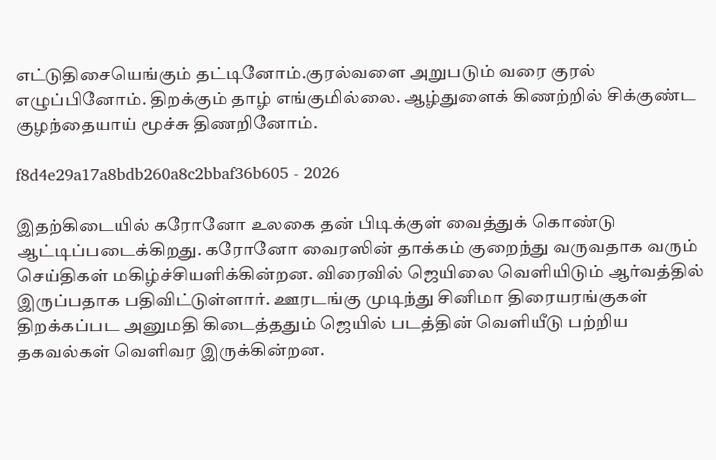எட்டுதிசையெங்கும் தட்டினோம்.குரல்வளை அறுபடும் வரை குரல் எழுப்பினோம். திறக்கும் தாழ் எங்குமில்லை. ஆழ்துளைக் கிணற்றில் சிக்குண்ட குழந்தையாய் மூச்சு திணறினோம்.

f8d4e29a17a8bdb260a8c2bbaf36b605 - 2026

இதற்கிடையில் கரோனோ உலகை தன் பிடிக்குள் வைத்துக் கொண்டு ஆட்டிப்படைக்கிறது. கரோனோ வைரஸின் தாக்கம் குறைந்து வருவதாக வரும் செய்திகள் மகிழ்ச்சியளிக்கின்றன. விரைவில் ஜெயிலை வெளியிடும் ஆர்வத்தில் இருப்பதாக பதிவிட்டுள்ளார். ஊரடங்கு முடிந்து சினிமா திரையரங்குகள் திறக்கப்பட அனுமதி கிடைத்ததும் ஜெயில் படத்தின் வெளியீடு பற்றிய தகவல்கள் வெளிவர இருக்கின்றன.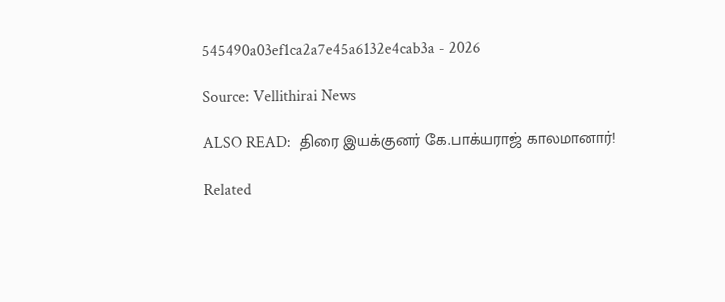545490a03ef1ca2a7e45a6132e4cab3a - 2026

Source: Vellithirai News

ALSO READ:  திரை இயக்குனர் கே.பாக்யராஜ் காலமானார்!

Related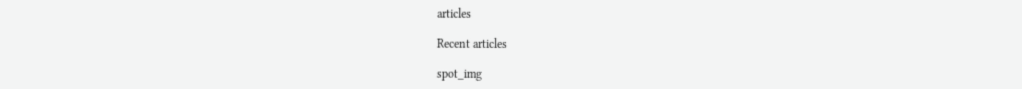articles

Recent articles

spot_img